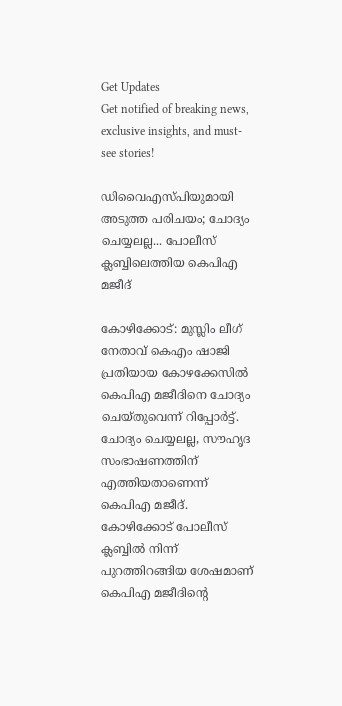Get Updates
Get notified of breaking news, exclusive insights, and must-see stories!

ഡിവൈഎസ്പിയുമായി അടുത്ത പരിചയം; ചോദ്യം ചെയ്യലല്ല... പോലീസ് ക്ലബ്ബിലെത്തിയ കെപിഎ മജീദ്

കോഴിക്കോട്: മുസ്ലിം ലീഗ് നേതാവ് കെഎം ഷാജി പ്രതിയായ കോഴക്കേസില്‍ കെപിഎ മജീദിനെ ചോദ്യം ചെയ്തുവെന്ന് റിപ്പോര്‍ട്ട്. ചോദ്യം ചെയ്യലല്ല, സൗഹൃദ സംഭാഷണത്തിന് എത്തിയതാണെന്ന് കെപിഎ മജീദ്. കോഴിക്കോട് പോലീസ് ക്ലബ്ബില്‍ നിന്ന് പുറത്തിറങ്ങിയ ശേഷമാണ് കെപിഎ മജീദിന്റെ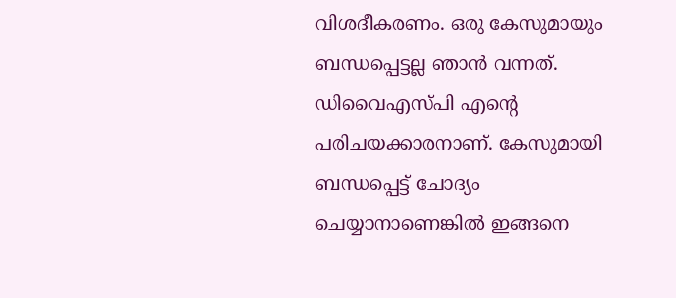വിശദീകരണം. ഒരു കേസുമായും ബന്ധപ്പെട്ടല്ല ഞാന്‍ വന്നത്. ഡിവൈഎസ്പി എന്റെ പരിചയക്കാരനാണ്. കേസുമായി ബന്ധപ്പെട്ട് ചോദ്യം ചെയ്യാനാണെങ്കില്‍ ഇങ്ങനെ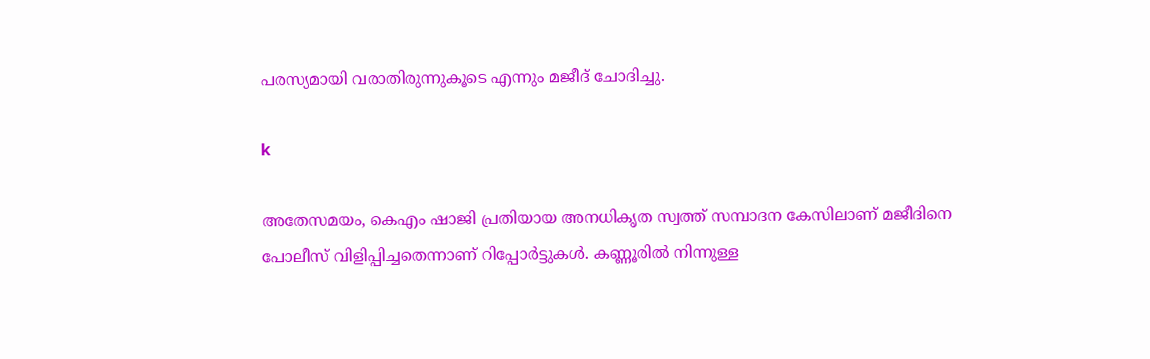പരസ്യമായി വരാതിരുന്നുകൂടെ എന്നും മജീദ് ചോദിച്ചു.

k

അതേസമയം, കെഎം ഷാജി പ്രതിയായ അനധികൃത സ്വത്ത് സമ്പാദന കേസിലാണ് മജീദിനെ പോലീസ് വിളിപ്പിച്ചതെന്നാണ് റിപ്പോര്‍ട്ടുകള്‍. കണ്ണൂരില്‍ നിന്നുള്ള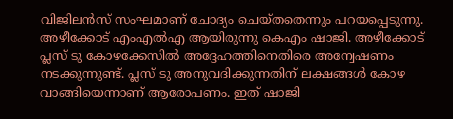വിജിലന്‍സ് സംഘമാണ് ചോദ്യം ചെയ്തതെന്നും പറയപ്പെടുന്നു. അഴീക്കോട് എംഎല്‍എ ആയിരുന്നു കെഎം ഷാജി. അഴീക്കോട് പ്ലസ് ടു കോഴക്കേസില്‍ അദ്ദേഹത്തിനെതിരെ അന്വേഷണം നടക്കുന്നുണ്ട്. പ്ലസ് ടു അനുവദിക്കുന്നതിന് ലക്ഷങ്ങള്‍ കോഴ വാങ്ങിയെന്നാണ് ആരോപണം. ഇത് ഷാജി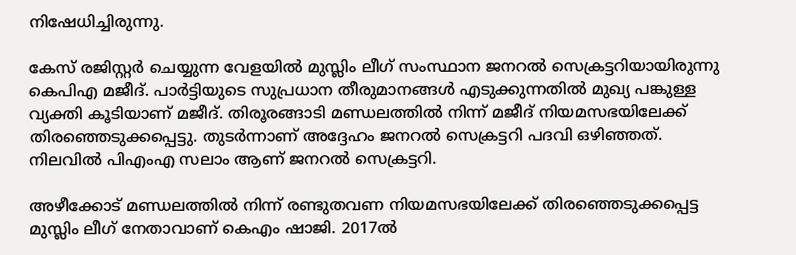നിഷേധിച്ചിരുന്നു.

കേസ് രജിസ്റ്റര്‍ ചെയ്യുന്ന വേളയില്‍ മുസ്ലിം ലീഗ് സംസ്ഥാന ജനറല്‍ സെക്രട്ടറിയായിരുന്നു കെപിഎ മജീദ്. പാര്‍ട്ടിയുടെ സുപ്രധാന തീരുമാനങ്ങള്‍ എടുക്കുന്നതില്‍ മുഖ്യ പങ്കുള്ള വ്യക്തി കൂടിയാണ് മജീദ്. തിരൂരങ്ങാടി മണ്ഡലത്തില്‍ നിന്ന് മജീദ് നിയമസഭയിലേക്ക് തിരഞ്ഞെടുക്കപ്പെട്ടു. തുടര്‍ന്നാണ് അദ്ദേഹം ജനറല്‍ സെക്രട്ടറി പദവി ഒഴിഞ്ഞത്. നിലവില്‍ പിഎംഎ സലാം ആണ് ജനറല്‍ സെക്രട്ടറി.

അഴീക്കോട് മണ്ഡലത്തില്‍ നിന്ന് രണ്ടുതവണ നിയമസഭയിലേക്ക് തിരഞ്ഞെടുക്കപ്പെട്ട മുസ്ലിം ലീഗ് നേതാവാണ് കെഎം ഷാജി. 2017ല്‍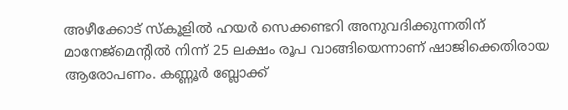അഴീക്കോട് സ്‌കൂളില്‍ ഹയര്‍ സെക്കണ്ടറി അനുവദിക്കുന്നതിന് മാനേജ്‌മെന്റില്‍ നിന്ന് 25 ലക്ഷം രൂപ വാങ്ങിയെന്നാണ് ഷാജിക്കെതിരായ ആരോപണം. കണ്ണൂര്‍ ബ്ലോക്ക്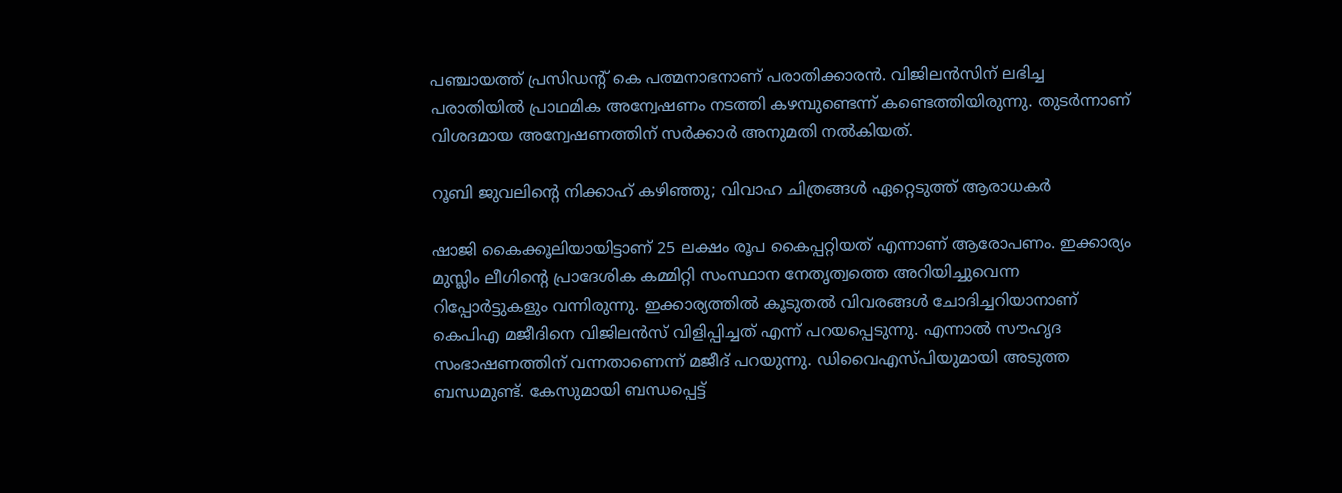പഞ്ചായത്ത് പ്രസിഡന്റ് കെ പത്മനാഭനാണ് പരാതിക്കാരന്‍. വിജിലന്‍സിന് ലഭിച്ച പരാതിയില്‍ പ്രാഥമിക അന്വേഷണം നടത്തി കഴമ്പുണ്ടെന്ന് കണ്ടെത്തിയിരുന്നു. തുടര്‍ന്നാണ് വിശദമായ അന്വേഷണത്തിന് സര്‍ക്കാര്‍ അനുമതി നല്‍കിയത്.

റൂബി ജുവലിന്റെ നിക്കാഹ് കഴിഞ്ഞു; വിവാഹ ചിത്രങ്ങള്‍ ഏറ്റെടുത്ത് ആരാധകര്‍

ഷാജി കൈക്കൂലിയായിട്ടാണ് 25 ലക്ഷം രൂപ കൈപ്പറ്റിയത് എന്നാണ് ആരോപണം. ഇക്കാര്യം മുസ്ലിം ലീഗിന്റെ പ്രാദേശിക കമ്മിറ്റി സംസ്ഥാന നേതൃത്വത്തെ അറിയിച്ചുവെന്ന റിപ്പോര്‍ട്ടുകളും വന്നിരുന്നു. ഇക്കാര്യത്തില്‍ കൂടുതല്‍ വിവരങ്ങള്‍ ചോദിച്ചറിയാനാണ് കെപിഎ മജീദിനെ വിജിലന്‍സ് വിളിപ്പിച്ചത് എന്ന് പറയപ്പെടുന്നു. എന്നാല്‍ സൗഹൃദ സംഭാഷണത്തിന് വന്നതാണെന്ന് മജീദ് പറയുന്നു. ഡിവൈഎസ്പിയുമായി അടുത്ത ബന്ധമുണ്ട്. കേസുമായി ബന്ധപ്പെട്ട്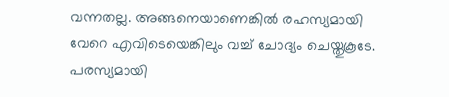വന്നതല്ല. അങ്ങനെയാണെങ്കില്‍ രഹസ്യമായി വേറെ എവിടെയെങ്കിലും വച്ച് ചോദ്യം ചെയ്തുകൂടേ. പരസ്യമായി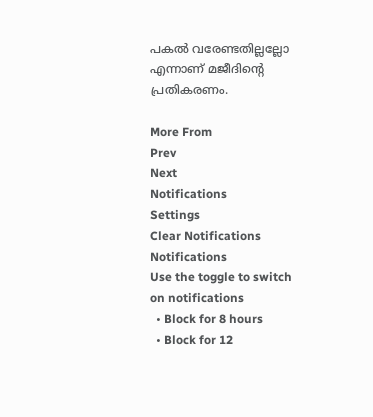പകല്‍ വരേണ്ടതില്ലല്ലോ എന്നാണ് മജീദിന്റെ പ്രതികരണം.

More From
Prev
Next
Notifications
Settings
Clear Notifications
Notifications
Use the toggle to switch on notifications
  • Block for 8 hours
  • Block for 12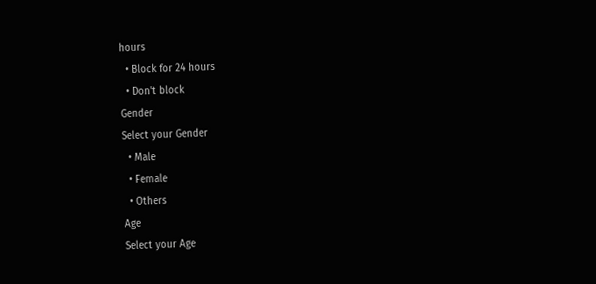hours
  • Block for 24 hours
  • Don't block
Gender
Select your Gender
  • Male
  • Female
  • Others
Age
Select your Age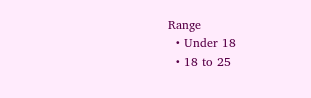Range
  • Under 18
  • 18 to 25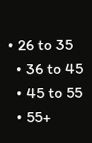• 26 to 35
  • 36 to 45
  • 45 to 55
  • 55+